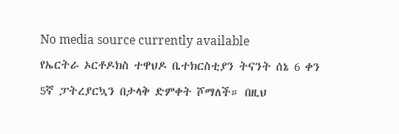No media source currently available
የኤርትራ ኦርቶዶክስ ተዋህዶ ቤተክርስቲያን ትናንት ሰኔ 6 ቀን 5ኛ ፓትረያርኳን በታላቅ ድምቀት ሾማለች። በዚህ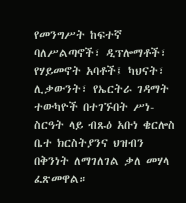የመንግሥት ከፍተኛ ባለሥልጣኖች፣ ዲፕሎማቶች፣ የሃይመኖት አባቶች፤ ካህናት፣ ሊቃውንት፣ የኤርትራ ገዳማት ተውካዮች በተገኙበት ሥነ-ስርዓት ላይ ብጹዕ አቡነ ቄርሎስ ቤተ ክርስትያንና ህዝብን በቅንነት ለማገለገል ቃለ መሃላ ፈጽመዋል።